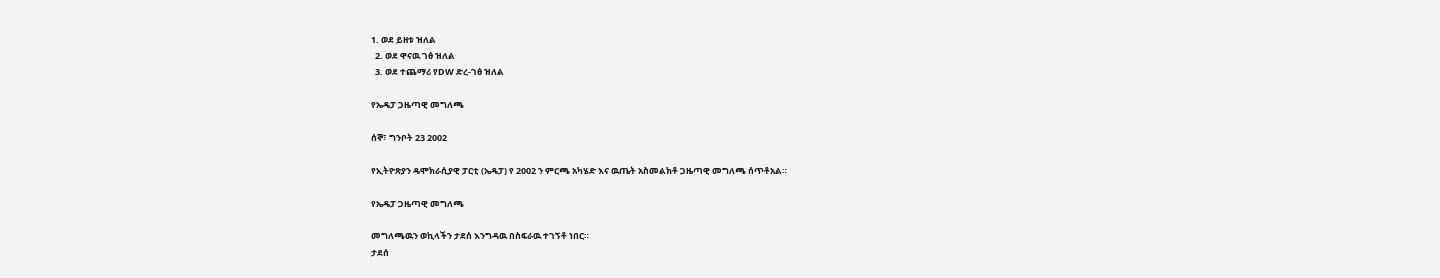1. ወደ ይዘቱ ዝለል
  2. ወደ ዋናዉ ገፅ ዝለል
  3. ወደ ተጨማሪ የDW ድረ-ገፅ ዝለል

የኤዴፓ ጋዜጣዊ መግለጫ

ሰኞ፣ ግንቦት 23 2002

የኢትዮጽያን ዴሞክራሲያዊ ፓርቲ (ኤዴፓ) የ 2002 ን ምርጫ አካሄድ እና ዉጤት አስመልክቶ ጋዜጣዊ መግለጫ ሰጥቶአል።

የኤዴፓ ጋዜጣዊ መግለጫ

መግለጫዉን ወኪላችን ታደሰ እንግዳዉ በስፍራዉ ተገኝቶ ነበር።
ታደሰ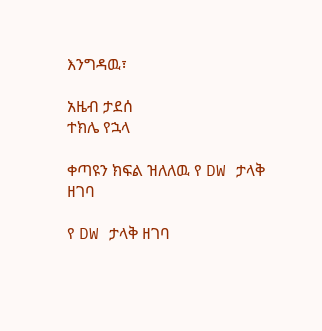እንግዳዉ፣

አዜብ ታደሰ
ተክሌ የኋላ

ቀጣዩን ክፍል ዝለለዉ የ DW ታላቅ ዘገባ

የ DW ታላቅ ዘገባ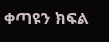ቀጣዩን ክፍል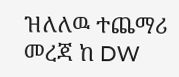ዝለለዉ ተጨማሪ መረጃ ከ DW